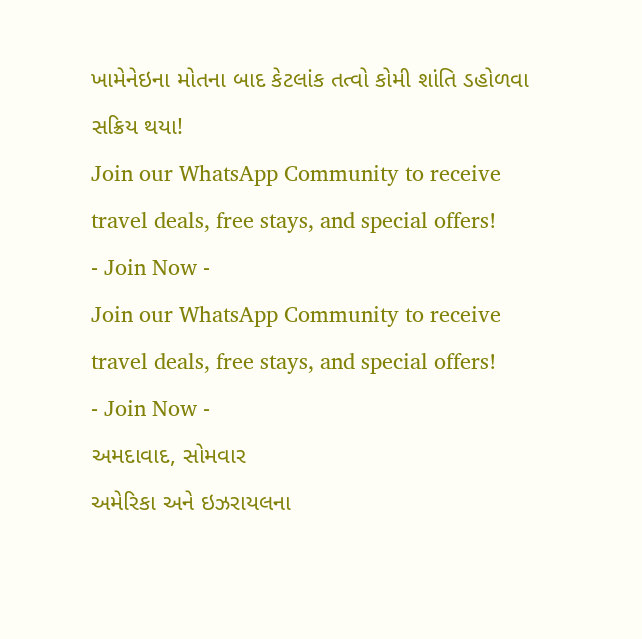ખામેનેઇના મોતના બાદ કેટલાંક તત્વો કોમી શાંતિ ડહોળવા સક્રિય થયા!
Join our WhatsApp Community to receive travel deals, free stays, and special offers!
- Join Now -
Join our WhatsApp Community to receive travel deals, free stays, and special offers!
- Join Now -
અમદાવાદ, સોમવાર
અમેરિકા અને ઇઝરાયલના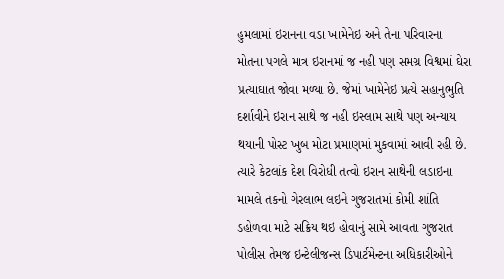હુમલામાં ઇરાનના વડા ખામેનેઇ અને તેના પરિવારના મોતના પગલે માત્ર ઇરાનમાં જ નહી પણ સમગ્ર વિશ્વમાં ઘેરા પ્રત્યાઘાત જોવા મળ્યા છે. જેમાં ખામેનેઇ પ્રત્યે સહાનુભુતિ દર્શાવીને ઇરાન સાથે જ નહી ઇસ્લામ સાથે પણ અન્યાય થયાની પોસ્ટ ખુબ મોટા પ્રમાણમાં મુકવામાં આવી રહી છે. ત્યારે કેટલાંક દેશ વિરોધી તત્વો ઇરાન સાથેની લડાઇના મામલે તકનો ગેરલાભ લઇને ગુજરાતમાં કોમી શાંતિ ડહોળવા માટે સક્રિય થઇ હોવાનું સામે આવતા ગુજરાત પોલીસ તેમજ ઇન્ટેલીજન્સ ડિપાર્ટમેન્ટના અધિકારીઓને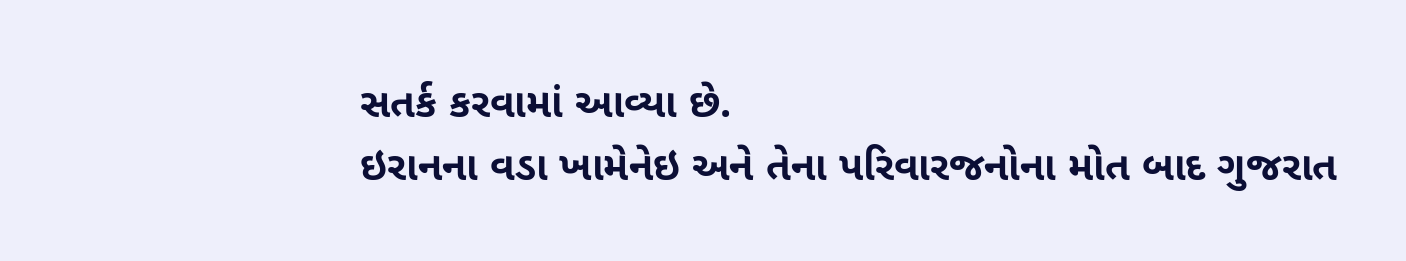સતર્ક કરવામાં આવ્યા છે.
ઇરાનના વડા ખામેનેઇ અને તેના પરિવારજનોના મોત બાદ ગુજરાત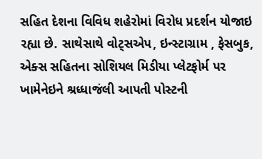સહિત દેશના વિવિધ શહેરોમાં વિરોધ પ્રદર્શન યોજાઇ રહ્યા છે. સાથેસાથે વોટ્સએપ, ઇન્સ્ટાગ્રામ , ફેસબુક, એક્સ સહિતના સોશિયલ મિડીયા પ્લેટફોર્મ પર ખામેનેઇને શ્રધ્ધાજંલી આપતી પોસ્ટની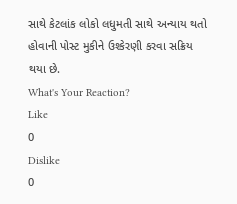સાથે કેટલાંક લોકો લધુમતી સાથે અન્યાય થતો હોવાની પોસ્ટ મુકીને ઉશ્કેરણી કરવા સક્રિય થયા છે.
What's Your Reaction?
Like
0
Dislike
0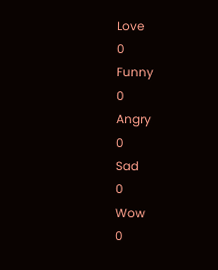Love
0
Funny
0
Angry
0
Sad
0
Wow
0